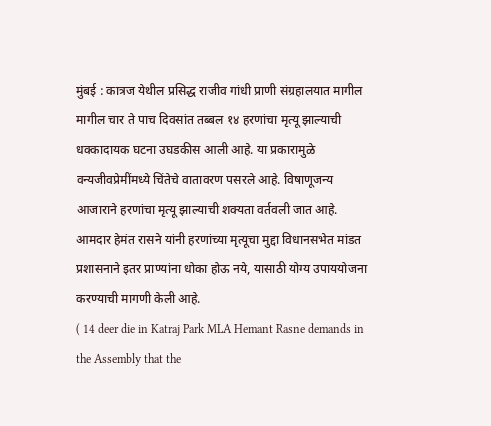मुंबई : कात्रज येथील प्रसिद्ध राजीव गांधी प्राणी संग्रहालयात मागील मागील चार ते पाच दिवसांत तब्बल १४ हरणांचा मृत्यू झाल्याची धक्कादायक घटना उघडकीस आली आहे. या प्रकारामुळे वन्यजीवप्रेमींमध्ये चिंतेचे वातावरण पसरले आहे. विषाणूजन्य आजाराने हरणांचा मृत्यू झाल्याची शक्यता वर्तवली जात आहे. आमदार हेमंत रासने यांनी हरणांच्या मृत्यूचा मुद्दा विधानसभेत मांडत प्रशासनाने इतर प्राण्यांना धोका होऊ नये, यासाठी योग्य उपाययोजना करण्याची मागणी केली आहे.
( 14 deer die in Katraj Park MLA Hemant Rasne demands in the Assembly that the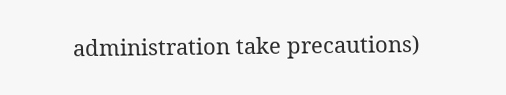administration take precautions)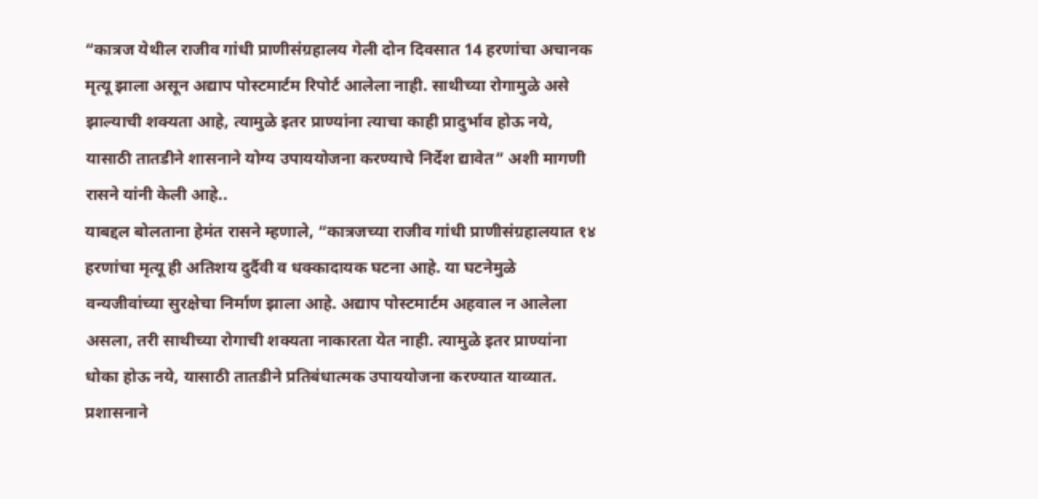“कात्रज येथील राजीव गांधी प्राणीसंग्रहालय गेली दोन दिवसात 14 हरणांचा अचानक मृत्यू झाला असून अद्याप पोस्टमार्टम रिपोर्ट आलेला नाही. साथीच्या रोगामुळे असे झाल्याची शक्यता आहे, त्यामुळे इतर प्राण्यांना त्याचा काही प्रादुर्भाव होऊ नये, यासाठी तातडीने शासनाने योग्य उपाययोजना करण्याचे निर्देश द्यावेत” अशी मागणी रासने यांनी केली आहे..
याबद्दल बोलताना हेमंत रासने म्हणाले, “कात्रजच्या राजीव गांधी प्राणीसंग्रहालयात १४ हरणांचा मृत्यू ही अतिशय दुर्दैवी व धक्कादायक घटना आहे. या घटनेमुळे वन्यजीवांच्या सुरक्षेचा निर्माण झाला आहे. अद्याप पोस्टमार्टम अहवाल न आलेला असला, तरी साथीच्या रोगाची शक्यता नाकारता येत नाही. त्यामुळे इतर प्राण्यांना धोका होऊ नये, यासाठी तातडीने प्रतिबंधात्मक उपाययोजना करण्यात याव्यात. प्रशासनाने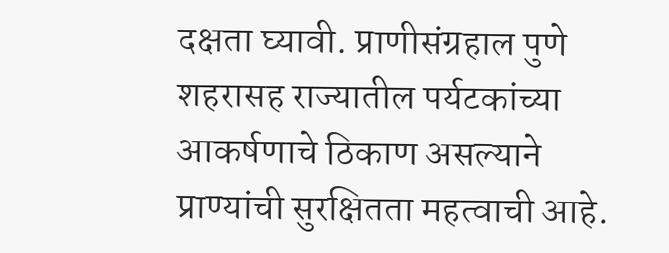दक्षता घ्यावी. प्राणीसंग्रहाल पुणे शहरासह राज्यातील पर्यटकांच्या आकर्षणाचे ठिकाण असल्याने प्राण्यांची सुरक्षितता महत्वाची आहे.